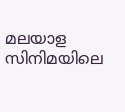മലയാള സിനിമയിലെ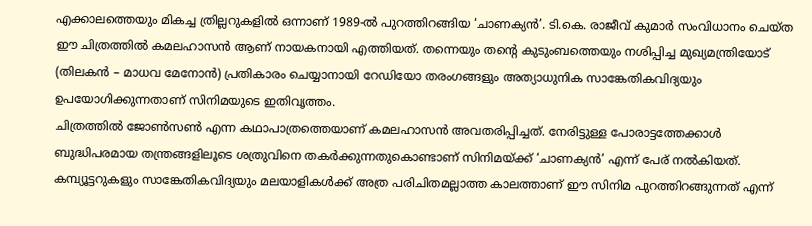എക്കാലത്തെയും മികച്ച ത്രില്ലറുകളിൽ ഒന്നാണ് 1989-ൽ പുറത്തിറങ്ങിയ ‘ചാണക്യൻ’. ടി.കെ. രാജീവ് കുമാർ സംവിധാനം ചെയ്ത ഈ ചിത്രത്തിൽ കമലഹാസൻ ആണ് നായകനായി എത്തിയത്. തന്നെയും തന്റെ കുടുംബത്തെയും നശിപ്പിച്ച മുഖ്യമന്ത്രിയോട് (തിലകൻ – മാധവ മേനോൻ) പ്രതികാരം ചെയ്യാനായി റേഡിയോ തരംഗങ്ങളും അത്യാധുനിക സാങ്കേതികവിദ്യയും ഉപയോഗിക്കുന്നതാണ് സിനിമയുടെ ഇതിവൃത്തം.
ചിത്രത്തിൽ ജോൺസൺ എന്ന കഥാപാത്രത്തെയാണ് കമലഹാസൻ അവതരിപ്പിച്ചത്. നേരിട്ടുള്ള പോരാട്ടത്തേക്കാൾ ബുദ്ധിപരമായ തന്ത്രങ്ങളിലൂടെ ശത്രുവിനെ തകർക്കുന്നതുകൊണ്ടാണ് സിനിമയ്ക്ക് ‘ചാണക്യൻ’ എന്ന് പേര് നൽകിയത്. കമ്പ്യൂട്ടറുകളും സാങ്കേതികവിദ്യയും മലയാളികൾക്ക് അത്ര പരിചിതമല്ലാത്ത കാലത്താണ് ഈ സിനിമ പുറത്തിറങ്ങുന്നത് എന്ന്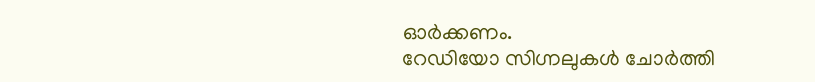ഓർക്കണം.
റേഡിയോ സിഗ്നലുകൾ ചോർത്തി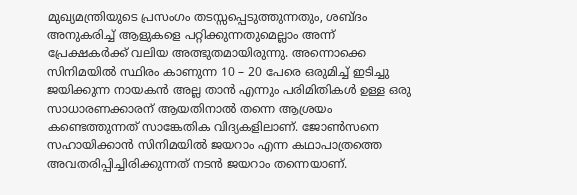മുഖ്യമന്ത്രിയുടെ പ്രസംഗം തടസ്സപ്പെടുത്തുന്നതും, ശബ്ദം അനുകരിച്ച് ആളുകളെ പറ്റിക്കുന്നതുമെല്ലാം അന്ന് പ്രേക്ഷകർക്ക് വലിയ അത്ഭുതമായിരുന്നു. അന്നൊക്കെ സിനിമയിൽ സ്ഥിരം കാണുന്ന 10 – 20 പേരെ ഒരുമിച്ച് ഇടിച്ചു ജയിക്കുന്ന നായകൻ അല്ല താൻ എന്നും പരിമിതികൾ ഉള്ള ഒരു സാധാരണക്കാരന് ആയതിനാൽ തന്നെ ആശ്രയം കണ്ടെത്തുന്നത് സാങ്കേതിക വിദ്യകളിലാണ്. ജോൺസനെ സഹായിക്കാൻ സിനിമയിൽ ജയറാം എന്ന കഥാപാത്രത്തെ അവതരിപ്പിച്ചിരിക്കുന്നത് നടൻ ജയറാം തന്നെയാണ്.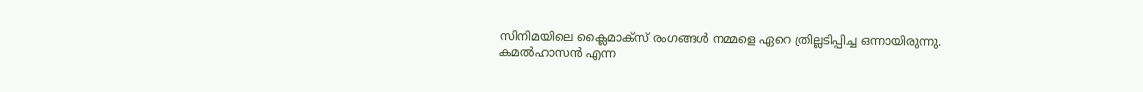സിനിമയിലെ ക്ലൈമാക്സ് രംഗങ്ങൾ നമ്മളെ ഏറെ ത്രില്ലടിപ്പിച്ച ഒന്നായിരുന്നു.
കമൽഹാസൻ എന്ന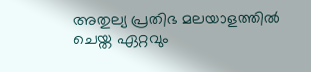അതുല്യ പ്രതിഭ മലയാളത്തിൽ ചെയ്ത ഏറ്റവും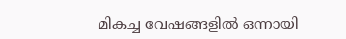മികച്ച വേഷങ്ങളിൽ ഒന്നായി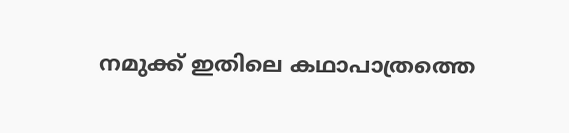നമുക്ക് ഇതിലെ കഥാപാത്രത്തെ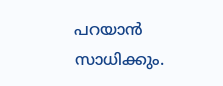പറയാൻ സാധിക്കും.